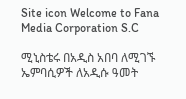Site icon Welcome to Fana Media Corporation S.C

ሚኒስቴሩ በአዲስ አበባ ለሚገኙ ኤምባሲዎች ለአዲሱ ዓመት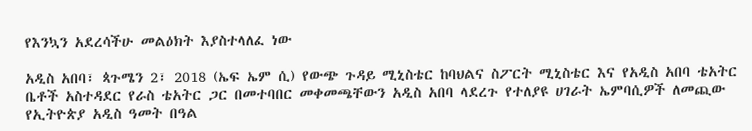የእንኳን አደረሳችሁ መልዕክት እያስተላለፈ ነው

አዲስ አበባ፣ ጳጉሜን 2፣ 2018 (ኤፍ ኤም ሲ) የውጭ ጉዳይ ሚኒስቴር ከባህልና ስፖርት ሚኒስቴር እና የአዲስ አበባ ቴአትር ቤቶች አስተዳደር የራስ ቴአትር ጋር በመተባበር መቀመጫቸውን አዲስ አበባ ላደረጉ የተለያዩ ሀገራት ኤምባሲዎች ለመጪው የኢትዮጵያ አዲስ ዓመት በዓል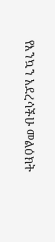የእንኳን አደረሳችሁ መልዕክት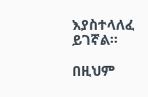እያስተላለፈ ይገኛል፡፡

በዚህም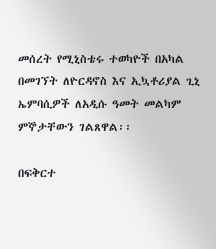መሰረት የሚኒስቴሩ ተወካዮች በአካል በመገኘት ለዮርዳኖስ እና ኢኳቶሪያል ጊኒ ኤምባሲዎች ለአዲሱ ዓመት መልካም ምኞታቸውን ገልጸዋል፡፡

በፍቅርተ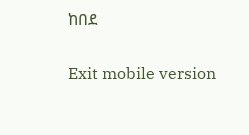ከበደ

Exit mobile version